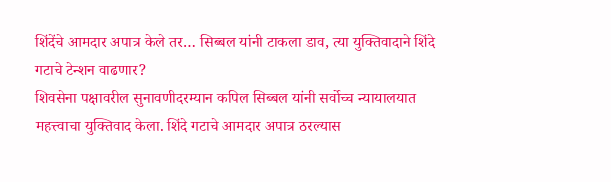शिंदेंचे आमदार अपात्र केले तर… सिब्बल यांनी टाकला डाव, त्या युक्तिवादाने शिंदे गटाचे टेन्शन वाढणार?
शिवसेना पक्षावरील सुनावणीदरम्यान कपिल सिब्बल यांनी सर्वोच्च न्यायालयात महत्त्वाचा युक्तिवाद केला. शिंदे गटाचे आमदार अपात्र ठरल्यास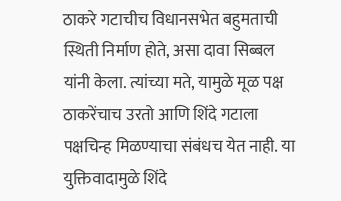ठाकरे गटाचीच विधानसभेत बहुमताची स्थिती निर्माण होते, असा दावा सिब्बल यांनी केला. त्यांच्या मते, यामुळे मूळ पक्ष ठाकरेंचाच उरतो आणि शिंदे गटाला पक्षचिन्ह मिळण्याचा संबंधच येत नाही. या युक्तिवादामुळे शिंदे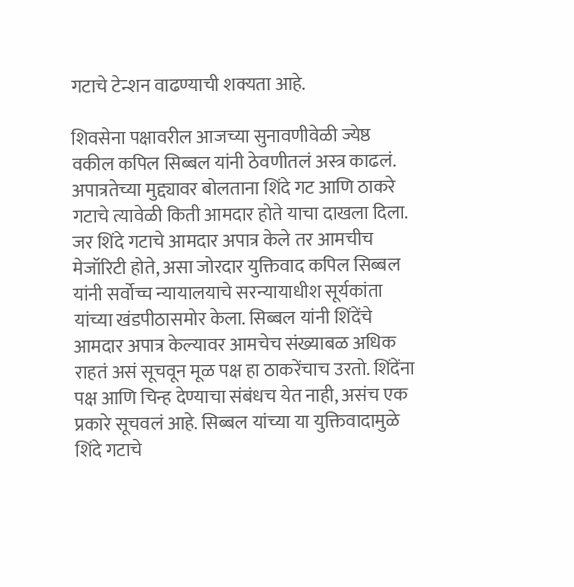गटाचे टेन्शन वाढण्याची शक्यता आहे.

शिवसेना पक्षावरील आजच्या सुनावणीवेळी ज्येष्ठ वकील कपिल सिब्बल यांनी ठेवणीतलं अस्त्र काढलं. अपात्रतेच्या मुद्द्यावर बोलताना शिंदे गट आणि ठाकरे गटाचे त्यावेळी किती आमदार होते याचा दाखला दिला. जर शिंदे गटाचे आमदार अपात्र केले तर आमचीच मेजॉरिटी होते, असा जोरदार युक्तिवाद कपिल सिब्बल यांनी सर्वोच्च न्यायालयाचे सरन्यायाधीश सूर्यकांता यांच्या खंडपीठासमोर केला. सिब्बल यांनी शिंदेंचे आमदार अपात्र केल्यावर आमचेच संख्याबळ अधिक राहतं असं सूचवून मूळ पक्ष हा ठाकरेंचाच उरतो. शिंदेंना पक्ष आणि चिन्ह देण्याचा संबंधच येत नाही, असंच एक प्रकारे सूचवलं आहे. सिब्बल यांच्या या युक्तिवादामुळे शिंदे गटाचे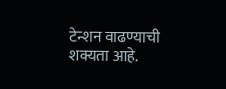टेन्शन वाढण्याची शक्यता आहे.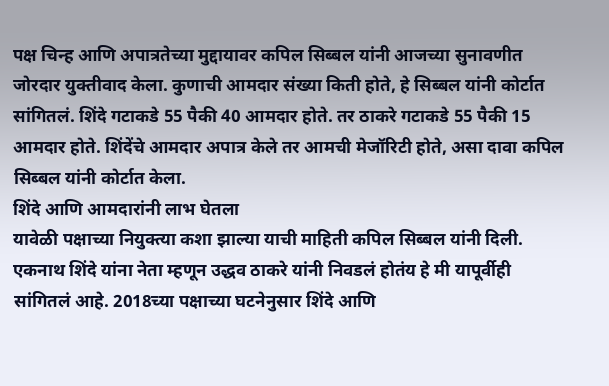पक्ष चिन्ह आणि अपात्रतेच्या मुद्दायावर कपिल सिब्बल यांनी आजच्या सुनावणीत जोरदार युक्तीवाद केला. कुणाची आमदार संख्या किती होते, हे सिब्बल यांनी कोर्टात सांगितलं. शिंदे गटाकडे 55 पैकी 40 आमदार होते. तर ठाकरे गटाकडे 55 पैकी 15 आमदार होते. शिंदेंचे आमदार अपात्र केले तर आमची मेजॉरिटी होते, असा दावा कपिल सिब्बल यांनी कोर्टात केला.
शिंदे आणि आमदारांनी लाभ घेतला
यावेळी पक्षाच्या नियुक्त्या कशा झाल्या याची माहिती कपिल सिब्बल यांनी दिली. एकनाथ शिंदे यांना नेता म्हणून उद्धव ठाकरे यांनी निवडलं होतंय हे मी यापूर्वीही सांगितलं आहे. 2018च्या पक्षाच्या घटनेनुसार शिंदे आणि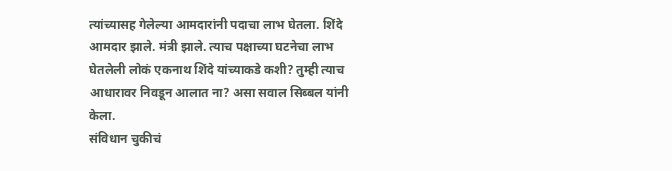त्यांच्यासह गेलेल्या आमदारांनी पदाचा लाभ घेतला. शिंदे आमदार झाले. मंत्री झाले. त्याच पक्षाच्या घटनेचा लाभ घेतलेली लोकं एकनाथ शिंदे यांच्याकडे कशी? तुम्ही त्याच आधारावर निवडून आलात ना? असा सवाल सिब्बल यांनी केला.
संविधान चुकीचं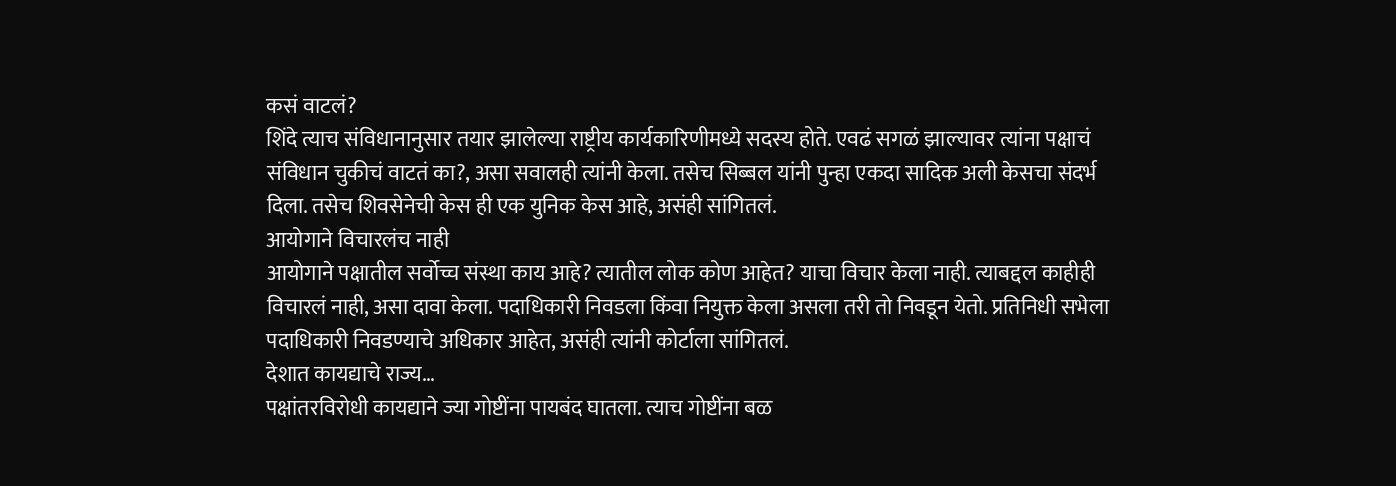कसं वाटलं?
शिंदे त्याच संविधानानुसार तयार झालेल्या राष्ट्रीय कार्यकारिणीमध्ये सदस्य होते. एवढं सगळं झाल्यावर त्यांना पक्षाचं संविधान चुकीचं वाटतं का?, असा सवालही त्यांनी केला. तसेच सिब्बल यांनी पुन्हा एकदा सादिक अली केसचा संदर्भ दिला. तसेच शिवसेनेची केस ही एक युनिक केस आहे, असंही सांगितलं.
आयोगाने विचारलंच नाही
आयोगाने पक्षातील सर्वोच्च संस्था काय आहे? त्यातील लोक कोण आहेत? याचा विचार केला नाही. त्याबद्दल काहीही विचारलं नाही, असा दावा केला. पदाधिकारी निवडला किंवा नियुक्त केला असला तरी तो निवडून येतो. प्रतिनिधी सभेला पदाधिकारी निवडण्याचे अधिकार आहेत, असंही त्यांनी कोर्टाला सांगितलं.
देशात कायद्याचे राज्य…
पक्षांतरविरोधी कायद्याने ज्या गोष्टींना पायबंद घातला. त्याच गोष्टींना बळ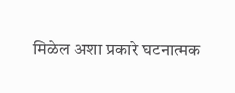मिळेल अशा प्रकारे घटनात्मक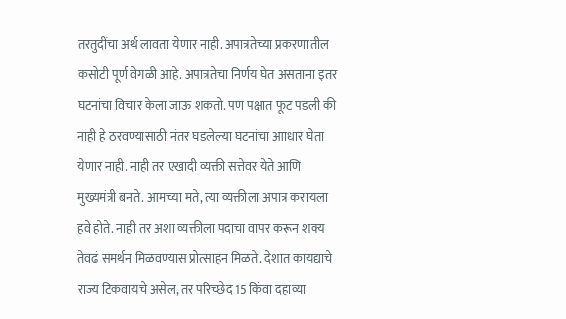तरतुदींचा अर्थ लावता येणार नाही. अपात्रतेच्या प्रकरणातील कसोटी पूर्ण वेगळी आहे. अपात्रतेचा निर्णय घेत असताना इतर घटनांचा विचार केला जाऊ शकतो. पण पक्षात फूट पडली की नाही हे ठरवण्यासाठी नंतर घडलेल्या घटनांचा आाधार घेता येणार नाही. नाही तर एखादी व्यक्ती सत्तेवर येते आणि मुख्यमंत्री बनते. आमच्या मते, त्या व्यक्तीला अपात्र करायला हवे होते. नाही तर अशा व्यक्तीला पदाचा वापर करून शक्य तेवढं समर्थन मिळवण्यास प्रोत्साहन मिळते. देशात कायद्याचे राज्य टिकवायचे असेल, तर परिच्छेद 15 किंवा दहाव्या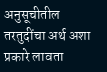अनुसूचीतील तरतुदींचा अर्थ अशा प्रकारे लावता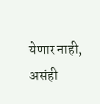येणार नाही, असंही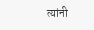त्यांनी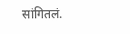सांगितलं.